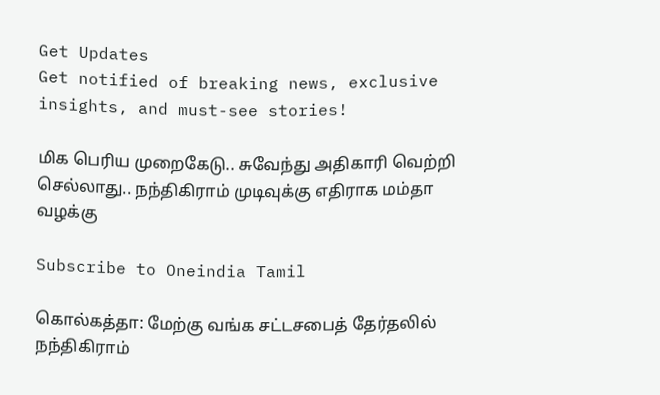Get Updates
Get notified of breaking news, exclusive insights, and must-see stories!

மிக பெரிய முறைகேடு.. சுவேந்து அதிகாரி வெற்றி செல்லாது.. நந்திகிராம் முடிவுக்கு எதிராக மம்தா வழக்கு

Subscribe to Oneindia Tamil

கொல்கத்தா: மேற்கு வங்க சட்டசபைத் தேர்தலில் நந்திகிராம்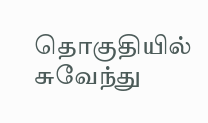தொகுதியில் சுவேந்து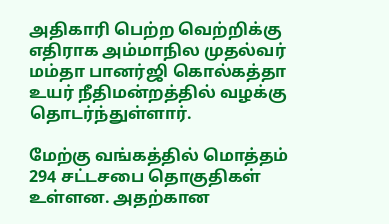அதிகாரி பெற்ற வெற்றிக்கு எதிராக அம்மாநில முதல்வர் மம்தா பானர்ஜி கொல்கத்தா உயர் நீதிமன்றத்தில் வழக்கு தொடர்ந்துள்ளார்.

மேற்கு வங்கத்தில் மொத்தம் 294 சட்டசபை தொகுதிகள் உள்ளன. அதற்கான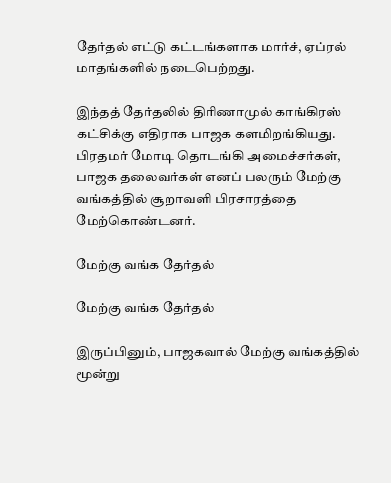தேர்தல் எட்டு கட்டங்களாக மார்ச், ஏப்ரல் மாதங்களில் நடைபெற்றது.

இந்தத் தேர்தலில் திரிணாமுல் காங்கிரஸ் கட்சிக்கு எதிராக பாஜக களமிறங்கியது. பிரதமர் மோடி தொடங்கி அமைச்சர்கள், பாஜக தலைவர்கள் எனப் பலரும் மேற்கு வங்கத்தில் சூறாவளி பிரசாரத்தை மேற்கொண்டனர்.

மேற்கு வங்க தேர்தல்

மேற்கு வங்க தேர்தல்

இருப்பினும், பாஜகவால் மேற்கு வங்கத்தில் மூன்று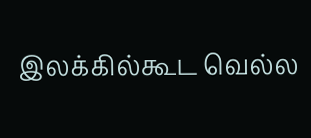இலக்கில்கூட வெல்ல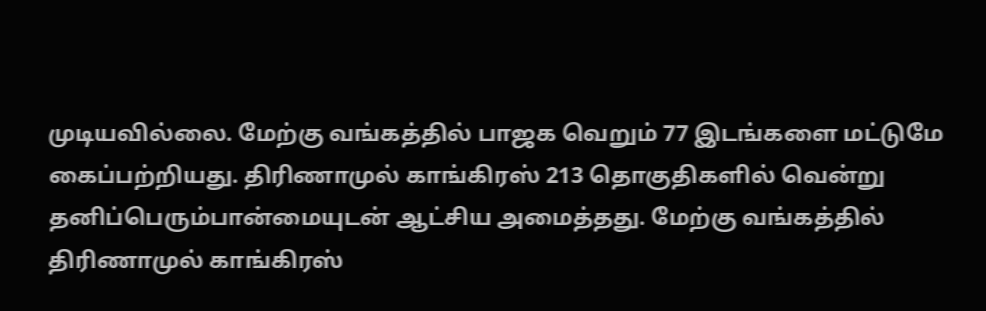முடியவில்லை. மேற்கு வங்கத்தில் பாஜக வெறும் 77 இடங்களை மட்டுமே கைப்பற்றியது. திரிணாமுல் காங்கிரஸ் 213 தொகுதிகளில் வென்று தனிப்பெரும்பான்மையுடன் ஆட்சிய அமைத்தது. மேற்கு வங்கத்தில் திரிணாமுல் காங்கிரஸ்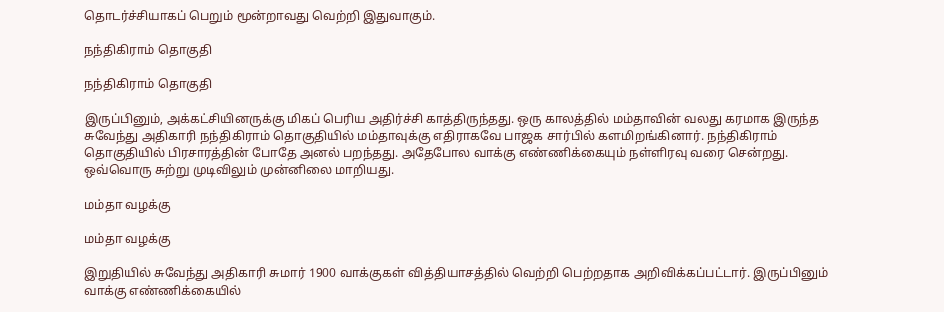தொடர்ச்சியாகப் பெறும் மூன்றாவது வெற்றி இதுவாகும்.

நந்திகிராம் தொகுதி

நந்திகிராம் தொகுதி

இருப்பினும், அக்கட்சியினருக்கு மிகப் பெரிய அதிர்ச்சி காத்திருந்தது. ஒரு காலத்தில் மம்தாவின் வலது கரமாக இருந்த சுவேந்து அதிகாரி நந்திகிராம் தொகுதியில் மம்தாவுக்கு எதிராகவே பாஜக சார்பில் களமிறங்கினார். நந்திகிராம் தொகுதியில் பிரசாரத்தின் போதே அனல் பறந்தது. அதேபோல வாக்கு எண்ணிக்கையும் நள்ளிரவு வரை சென்றது. ஒவ்வொரு சுற்று முடிவிலும் முன்னிலை மாறியது.

மம்தா வழக்கு

மம்தா வழக்கு

இறுதியில் சுவேந்து அதிகாரி சுமார் 1900 வாக்குகள் வித்தியாசத்தில் வெற்றி பெற்றதாக அறிவிக்கப்பட்டார். இருப்பினும் வாக்கு எண்ணிக்கையில்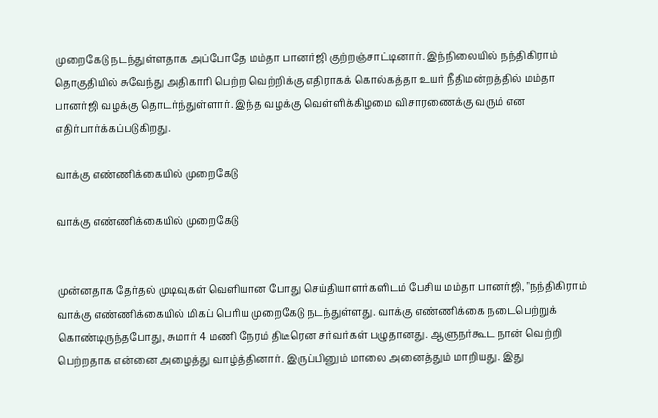முறைகேடு நடந்துள்ளதாக அப்போதே மம்தா பானர்ஜி குற்றஞ்சாட்டினார். இந்நிலையில் நந்திகிராம் தொகுதியில் சுவேந்து அதிகாரி பெற்ற வெற்றிக்கு எதிராகக் கொல்கத்தா உயர் நீதிமன்றத்தில் மம்தா பானர்ஜி வழக்கு தொடர்ந்துள்ளார். இந்த வழக்கு வெள்ளிக்கிழமை விசாரணைக்கு வரும் என எதிர்பார்க்கப்படுகிறது.

வாக்கு எண்ணிக்கையில் முறைகேடு

வாக்கு எண்ணிக்கையில் முறைகேடு


முன்னதாக தேர்தல் முடிவுகள் வெளியான போது செய்தியாளர்களிடம் பேசிய மம்தா பானர்ஜி, "நந்திகிராம் வாக்கு எண்ணிக்கையில் மிகப் பெரிய முறைகேடு நடந்துள்ளது. வாக்கு எண்ணிக்கை நடைபெற்றுக் கொண்டிருந்தபோது, சுமார் 4 மணி நேரம் திடீரென சர்வர்கள் பழுதானது. ஆளுநர்கூட நான் வெற்றி பெற்றதாக என்னை அழைத்து வாழ்த்தினார். இருப்பினும் மாலை அனைத்தும் மாறியது. இது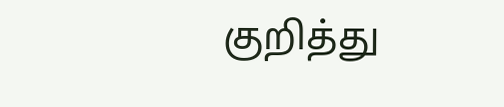குறித்து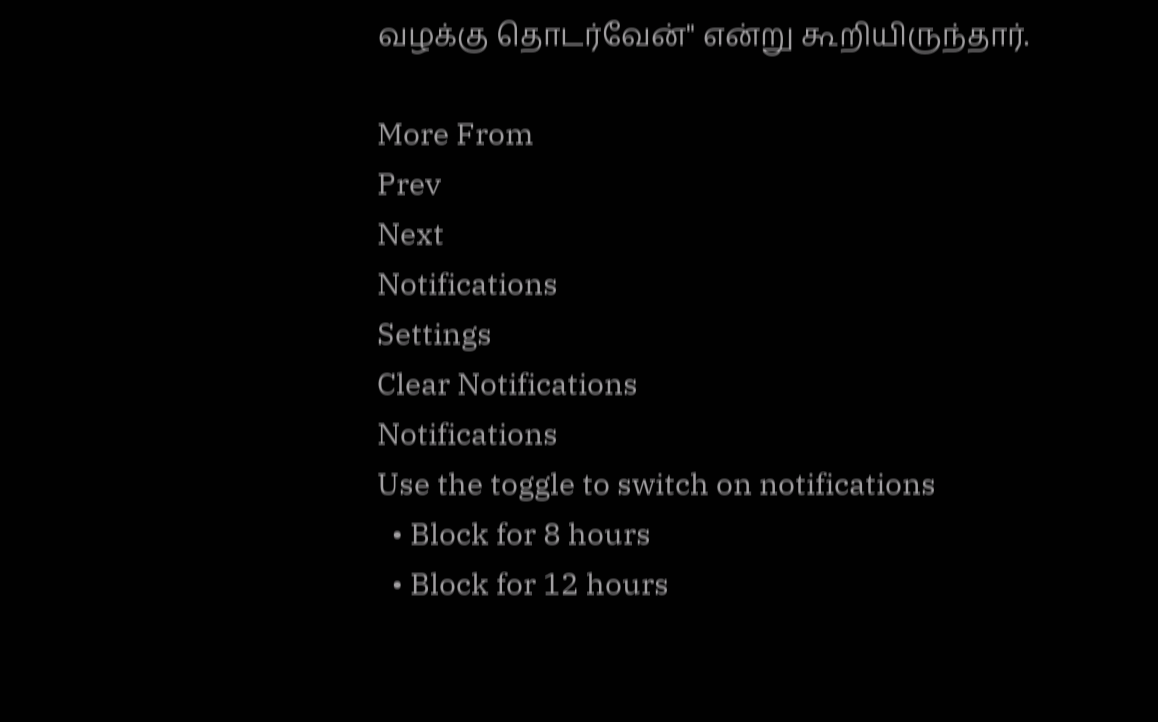வழக்கு தொடர்வேன்" என்று கூறியிருந்தார்.

More From
Prev
Next
Notifications
Settings
Clear Notifications
Notifications
Use the toggle to switch on notifications
  • Block for 8 hours
  • Block for 12 hours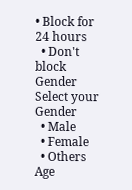• Block for 24 hours
  • Don't block
Gender
Select your Gender
  • Male
  • Female
  • Others
Age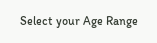Select your Age Range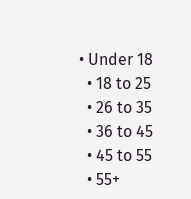• Under 18
  • 18 to 25
  • 26 to 35
  • 36 to 45
  • 45 to 55
  • 55+